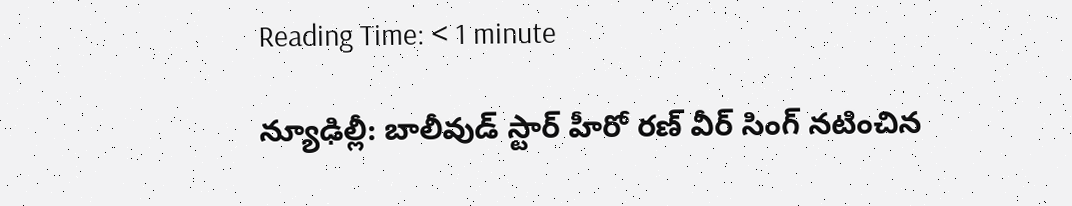Reading Time: < 1 minute

న్యూఢిల్లీ: బాలీవుడ్ స్టార్ హీరో రణ్ వీర్ సింగ్ నటించిన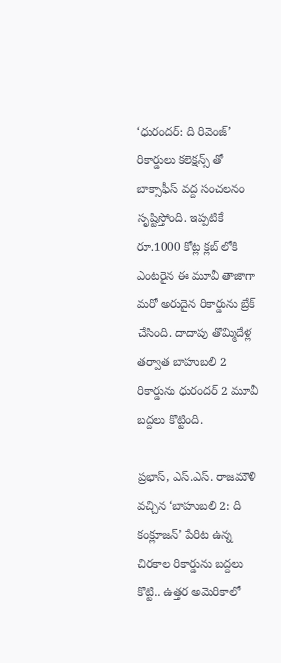‘ధురందర్: ది రివెంజ్’ రికార్డులు కలెక్షన్స్ తో బాక్సాఫీస్ వద్ద సంచలనం సృష్టిస్తోంది. ఇప్పటికే రూ.1000 కోట్ల క్లబ్ లోకి ఎంటరైన ఈ మూవీ తాజాగా మరో అరుదైన రికార్డును బ్రేక్ చేసింది. దాదాపు తొమ్మిదేళ్ల తర్వాత బాహుబలి 2 రికార్డును ధురందర్ 2 మూవీ బద్దలు కొట్టింది.

ప్రభాస్, ఎస్.ఎస్. రాజమౌళి వచ్చిన ‘బాహుబలి 2: ది కంక్లూజన్’ పేరిట ఉన్న చిరకాల రికార్డును బద్దలు కొట్టి.. ఉత్తర అమెరికాలో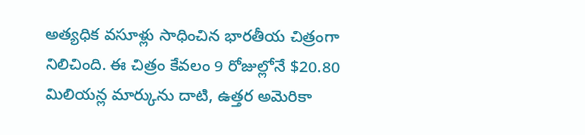అత్యధిక వసూళ్లు సాధించిన భారతీయ చిత్రంగా నిలిచింది. ఈ చిత్రం కేవలం 9 రోజుల్లోనే $20.80 మిలియన్ల మార్కును దాటి, ఉత్తర అమెరికా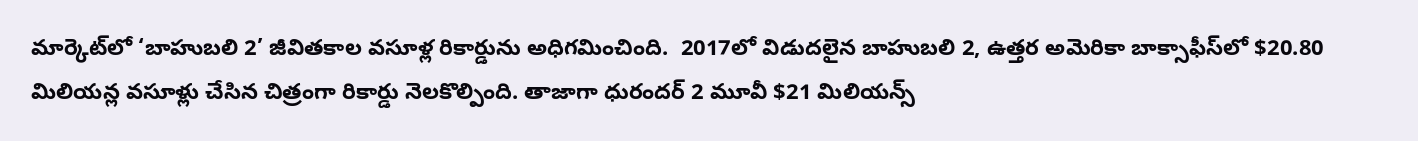మార్కెట్‌లో ‘బాహుబలి 2’ జీవితకాల వసూళ్ల రికార్డును అధిగమించింది.  2017లో విడుదలైన బాహుబలి 2, ఉత్తర అమెరికా బాక్సాఫీస్‌లో $20.80 మిలియన్ల వసూళ్లు చేసిన చిత్రంగా రికార్డు నెలకొల్పింది. తాజాగా ధురందర్ 2 మూవీ $21 మిలియన్స్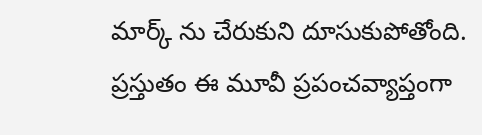మార్క్ ను చేరుకుని దూసుకుపోతోంది. ప్రస్తుతం ఈ మూవీ ప్రపంచవ్యాప్తంగా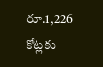రూ.1,226 కోట్లకు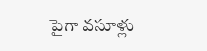పైగా వసూళ్లు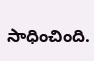సాధించింది.